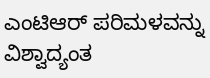ಎಂಟಿಆರ್ ಪರಿಮಳವನ್ನು ವಿಶ್ವಾದ್ಯಂತ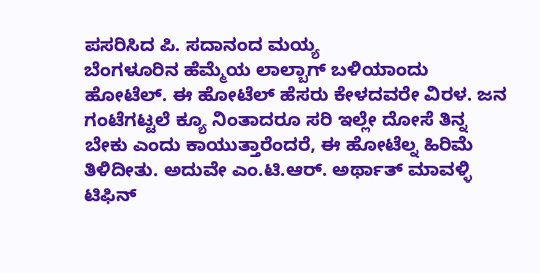ಪಸರಿಸಿದ ಪಿ. ಸದಾನಂದ ಮಯ್ಯ
ಬೆಂಗಳೂರಿನ ಹೆಮ್ಮೆಯ ಲಾಲ್ಬಾಗ್ ಬಳಿಯಾಂದು ಹೋಟೆಲ್. ಈ ಹೋಟೆಲ್ ಹೆಸರು ಕೇಳದವರೇ ವಿರಳ. ಜನ ಗಂಟೆಗಟ್ಟಲೆ ಕ್ಯೂ ನಿಂತಾದರೂ ಸರಿ ಇಲ್ಲೇ ದೋಸೆ ತಿನ್ನ ಬೇಕು ಎಂದು ಕಾಯುತ್ತಾರೆಂದರೆ, ಈ ಹೋಟೆಲ್ನ ಹಿರಿಮೆ ತಿಳಿದೀತು. ಅದುವೇ ಎಂ.ಟಿ.ಆರ್. ಅರ್ಥಾತ್ ಮಾವಳ್ಳಿ ಟಿಫಿನ್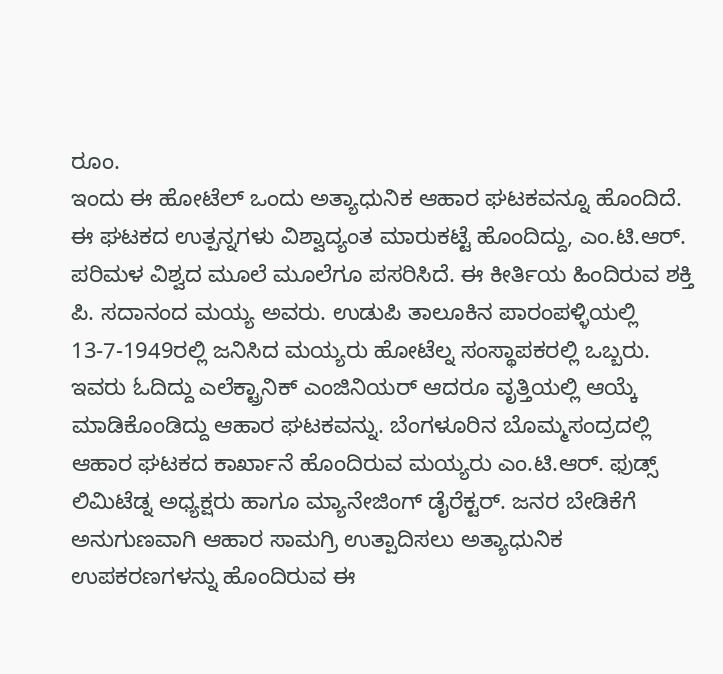ರೂಂ.
ಇಂದು ಈ ಹೋಟೆಲ್ ಒಂದು ಅತ್ಯಾಧುನಿಕ ಆಹಾರ ಘಟಕವನ್ನೂ ಹೊಂದಿದೆ. ಈ ಘಟಕದ ಉತ್ಪನ್ನಗಳು ವಿಶ್ವಾದ್ಯಂತ ಮಾರುಕಟ್ಟೆ ಹೊಂದಿದ್ದು, ಎಂ.ಟಿ.ಆರ್. ಪರಿಮಳ ವಿಶ್ವದ ಮೂಲೆ ಮೂಲೆಗೂ ಪಸರಿಸಿದೆ. ಈ ಕೀರ್ತಿಯ ಹಿಂದಿರುವ ಶಕ್ತಿ ಪಿ. ಸದಾನಂದ ಮಯ್ಯ ಅವರು. ಉಡುಪಿ ತಾಲೂಕಿನ ಪಾರಂಪಳ್ಳಿಯಲ್ಲಿ 13-7-1949ರಲ್ಲಿ ಜನಿಸಿದ ಮಯ್ಯರು ಹೋಟೆಲ್ನ ಸಂಸ್ಥಾಪಕರಲ್ಲಿ ಒಬ್ಬರು.
ಇವರು ಓದಿದ್ದು ಎಲೆಕ್ಟ್ರಾನಿಕ್ ಎಂಜಿನಿಯರ್ ಆದರೂ ವೃತ್ತಿಯಲ್ಲಿ ಆಯ್ಕೆ ಮಾಡಿಕೊಂಡಿದ್ದು ಆಹಾರ ಘಟಕವನ್ನು. ಬೆಂಗಳೂರಿನ ಬೊಮ್ಮಸಂದ್ರದಲ್ಲಿ ಆಹಾರ ಘಟಕದ ಕಾರ್ಖಾನೆ ಹೊಂದಿರುವ ಮಯ್ಯರು ಎಂ.ಟಿ.ಆರ್. ಫುಡ್ಸ್ ಲಿಮಿಟೆಡ್ನ ಅಧ್ಯಕ್ಷರು ಹಾಗೂ ಮ್ಯಾನೇಜಿಂಗ್ ಡೈರೆಕ್ಟರ್. ಜನರ ಬೇಡಿಕೆಗೆ ಅನುಗುಣವಾಗಿ ಆಹಾರ ಸಾಮಗ್ರಿ ಉತ್ಪಾದಿಸಲು ಅತ್ಯಾಧುನಿಕ ಉಪಕರಣಗಳನ್ನು ಹೊಂದಿರುವ ಈ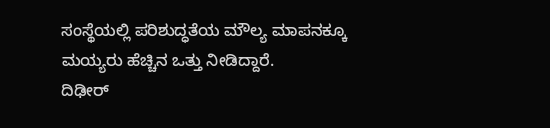ಸಂಸ್ಥೆಯಲ್ಲಿ ಪರಿಶುದ್ಧತೆಯ ಮೌಲ್ಯ ಮಾಪನಕ್ಕೂ ಮಯ್ಯರು ಹೆಚ್ಚಿನ ಒತ್ತು ನೀಡಿದ್ದಾರೆ.
ದಿಢೀರ್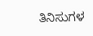ತಿನಿಸುಗಳ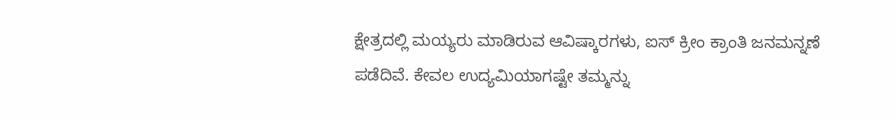ಕ್ಷೇತ್ರದಲ್ಲಿ ಮಯ್ಯರು ಮಾಡಿರುವ ಆವಿಷ್ಕಾರಗಳು, ಐಸ್ ಕ್ರೀಂ ಕ್ರಾಂತಿ ಜನಮನ್ನಣೆ ಪಡೆದಿವೆ. ಕೇವಲ ಉದ್ಯಮಿಯಾಗಷ್ಟೇ ತಮ್ಮನ್ನು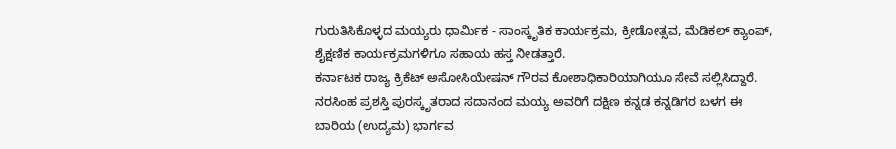ಗುರುತಿಸಿಕೊಳ್ಳದ ಮಯ್ಯರು ಧಾರ್ಮಿಕ - ಸಾಂಸ್ಕೃತಿಕ ಕಾರ್ಯಕ್ರಮ, ಕ್ರೀಡೋತ್ಸವ, ಮೆಡಿಕಲ್ ಕ್ಯಾಂಪ್, ಶೈಕ್ಷಣಿಕ ಕಾರ್ಯಕ್ರಮಗಳಿಗೂ ಸಹಾಯ ಹಸ್ತ ನೀಡತ್ತಾರೆ.
ಕರ್ನಾಟಕ ರಾಜ್ಯ ಕ್ರಿಕೆಟ್ ಅಸೋಸಿಯೇಷನ್ ಗೌರವ ಕೋಶಾಧಿಕಾರಿಯಾಗಿಯೂ ಸೇವೆ ಸಲ್ಲಿಸಿದ್ದಾರೆ. ನರಸಿಂಹ ಪ್ರಶಸ್ತಿ ಪುರಸ್ಕೃತರಾದ ಸದಾನಂದ ಮಯ್ಯ ಅವರಿಗೆ ದಕ್ಷಿಣ ಕನ್ನಡ ಕನ್ನಡಿಗರ ಬಳಗ ಈ ಬಾರಿಯ (ಉದ್ಯಮ) ಭಾರ್ಗವ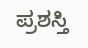ಪ್ರಶಸ್ತಿ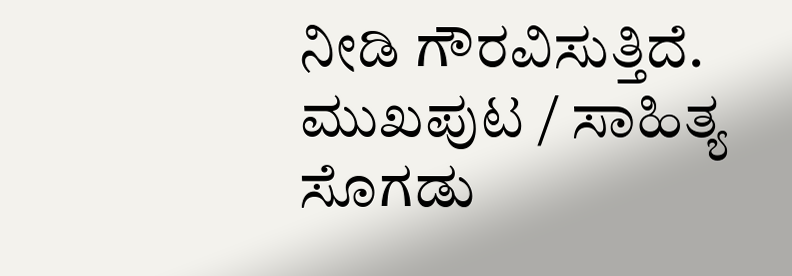ನೀಡಿ ಗೌರವಿಸುತ್ತಿದೆ.
ಮುಖಪುಟ / ಸಾಹಿತ್ಯ ಸೊಗಡು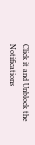Click it and Unblock the Notifications